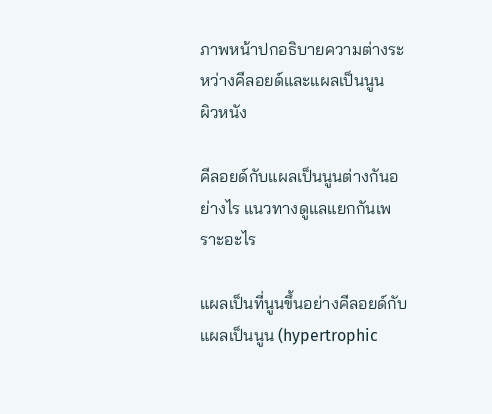ภาพหน้าปกอธิบายความต่างระหว่างคีลอยด์และแผลเป็นนูน
ผิวหนัง

คีลอยด์กับแผลเป็นนูนต่างกันอย่างไร แนวทางดูแลแยกกันเพราะอะไร

แผลเป็นที่นูนขึ้นอย่างคีลอยด์กับแผลเป็นนูน (hypertrophic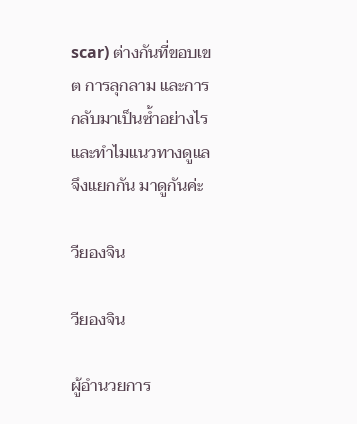scar) ต่างกันที่ขอบเขต การลุกลาม และการกลับมาเป็นซ้ำอย่างไร และทำไมแนวทางดูแลจึงแยกกัน มาดูกันค่ะ

วียองจิน

วียองจิน

ผู้อำนวยการ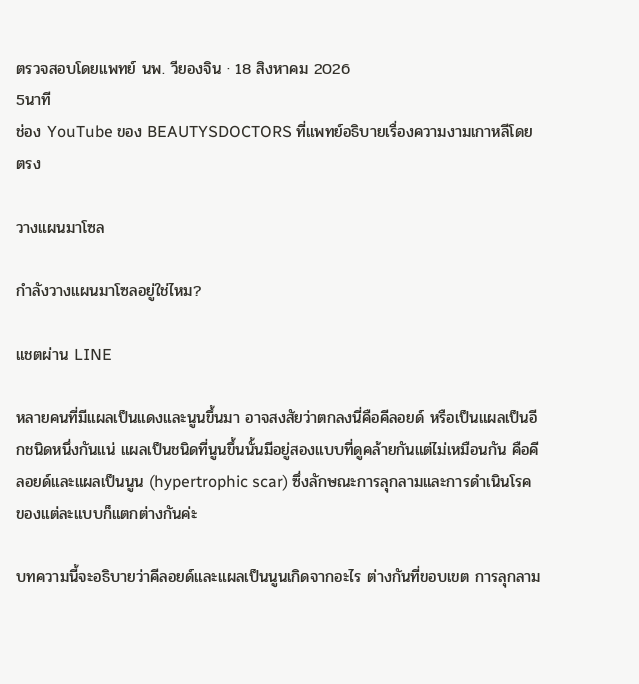ตรวจสอบโดยแพทย์ นพ. วียองจิน · 18 สิงหาคม 2026
5นาที
ช่อง YouTube ของ BEAUTYSDOCTORS ที่แพทย์อธิบายเรื่องความงามเกาหลีโดยตรง

วางแผนมาโซล

กำลังวางแผนมาโซลอยู่ใช่ไหม?

แชตผ่าน LINE

หลายคนที่มีแผลเป็นแดงและนูนขึ้นมา อาจสงสัยว่าตกลงนี่คือคีลอยด์ หรือเป็นแผลเป็นอีกชนิดหนึ่งกันแน่ แผลเป็นชนิดที่นูนขึ้นนั้นมีอยู่สองแบบที่ดูคล้ายกันแต่ไม่เหมือนกัน คือคีลอยด์และแผลเป็นนูน (hypertrophic scar) ซึ่งลักษณะการลุกลามและการดำเนินโรคของแต่ละแบบก็แตกต่างกันค่ะ

บทความนี้จะอธิบายว่าคีลอยด์และแผลเป็นนูนเกิดจากอะไร ต่างกันที่ขอบเขต การลุกลาม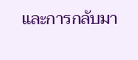และการกลับมา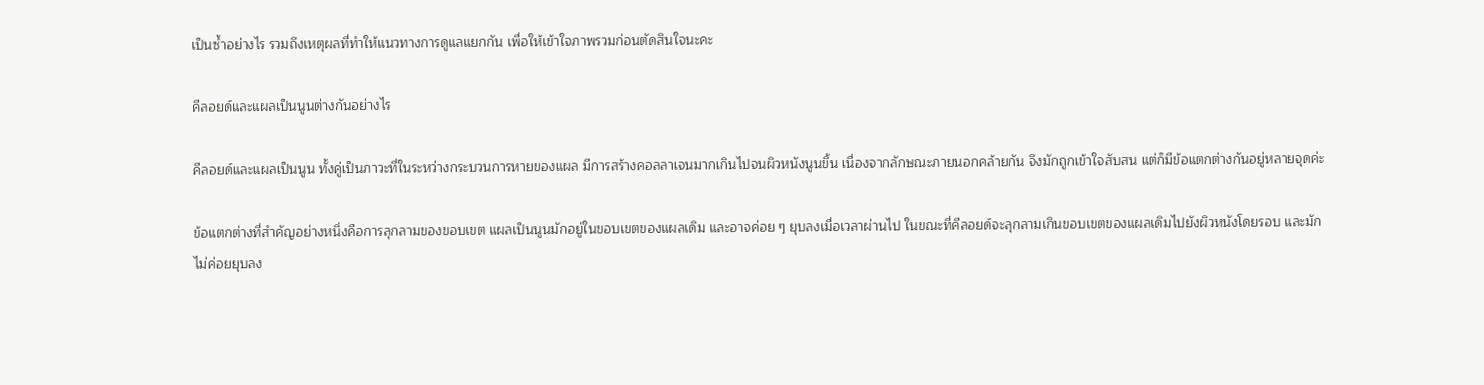เป็นซ้ำอย่างไร รวมถึงเหตุผลที่ทำให้แนวทางการดูแลแยกกัน เพื่อให้เข้าใจภาพรวมก่อนตัดสินใจนะคะ

คีลอยด์และแผลเป็นนูนต่างกันอย่างไร

คีลอยด์และแผลเป็นนูน ทั้งคู่เป็นภาวะที่ในระหว่างกระบวนการหายของแผล มีการสร้างคอลลาเจนมากเกินไปจนผิวหนังนูนขึ้น เนื่องจากลักษณะภายนอกคล้ายกัน จึงมักถูกเข้าใจสับสน แต่ก็มีข้อแตกต่างกันอยู่หลายจุดค่ะ

ข้อแตกต่างที่สำคัญอย่างหนึ่งคือการลุกลามของขอบเขต แผลเป็นนูนมักอยู่ในขอบเขตของแผลเดิม และอาจค่อย ๆ ยุบลงเมื่อเวลาผ่านไป ในขณะที่คีลอยด์จะลุกลามเกินขอบเขตของแผลเดิมไปยังผิวหนังโดยรอบ และมักไม่ค่อยยุบลง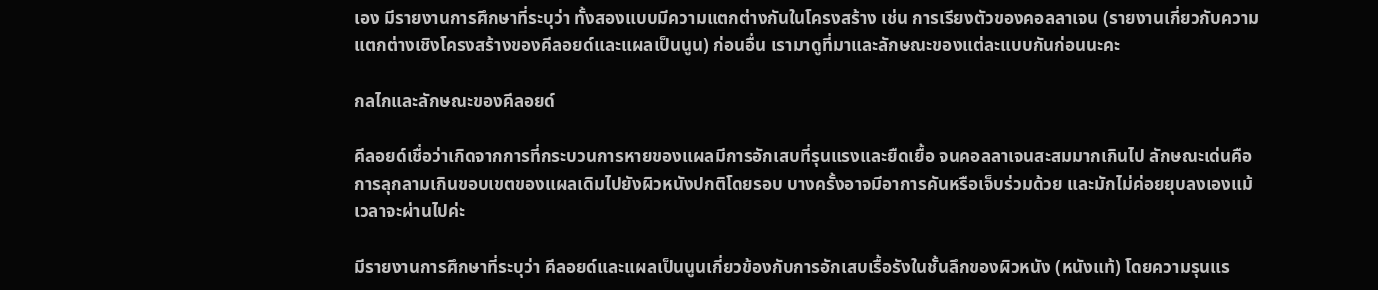เอง มีรายงานการศึกษาที่ระบุว่า ทั้งสองแบบมีความแตกต่างกันในโครงสร้าง เช่น การเรียงตัวของคอลลาเจน (รายงานเกี่ยวกับความแตกต่างเชิงโครงสร้างของคีลอยด์และแผลเป็นนูน) ก่อนอื่น เรามาดูที่มาและลักษณะของแต่ละแบบกันก่อนนะคะ

กลไกและลักษณะของคีลอยด์

คีลอยด์เชื่อว่าเกิดจากการที่กระบวนการหายของแผลมีการอักเสบที่รุนแรงและยืดเยื้อ จนคอลลาเจนสะสมมากเกินไป ลักษณะเด่นคือการลุกลามเกินขอบเขตของแผลเดิมไปยังผิวหนังปกติโดยรอบ บางครั้งอาจมีอาการคันหรือเจ็บร่วมด้วย และมักไม่ค่อยยุบลงเองแม้เวลาจะผ่านไปค่ะ

มีรายงานการศึกษาที่ระบุว่า คีลอยด์และแผลเป็นนูนเกี่ยวข้องกับการอักเสบเรื้อรังในชั้นลึกของผิวหนัง (หนังแท้) โดยความรุนแร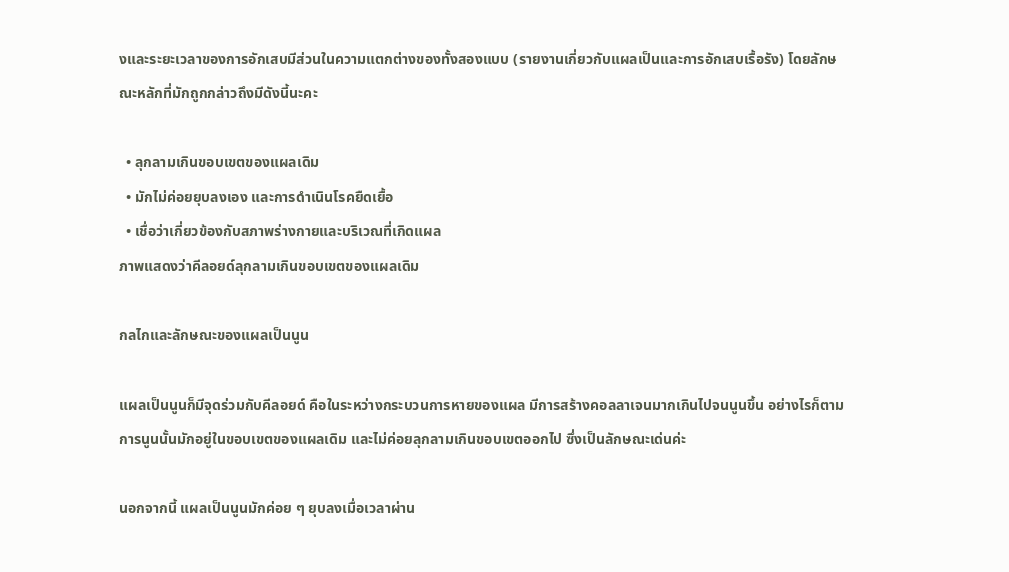งและระยะเวลาของการอักเสบมีส่วนในความแตกต่างของทั้งสองแบบ (รายงานเกี่ยวกับแผลเป็นและการอักเสบเรื้อรัง) โดยลักษณะหลักที่มักถูกกล่าวถึงมีดังนี้นะคะ

  • ลุกลามเกินขอบเขตของแผลเดิม
  • มักไม่ค่อยยุบลงเอง และการดำเนินโรคยืดเยื้อ
  • เชื่อว่าเกี่ยวข้องกับสภาพร่างกายและบริเวณที่เกิดแผล
ภาพแสดงว่าคีลอยด์ลุกลามเกินขอบเขตของแผลเดิม

กลไกและลักษณะของแผลเป็นนูน

แผลเป็นนูนก็มีจุดร่วมกับคีลอยด์ คือในระหว่างกระบวนการหายของแผล มีการสร้างคอลลาเจนมากเกินไปจนนูนขึ้น อย่างไรก็ตาม การนูนนั้นมักอยู่ในขอบเขตของแผลเดิม และไม่ค่อยลุกลามเกินขอบเขตออกไป ซึ่งเป็นลักษณะเด่นค่ะ

นอกจากนี้ แผลเป็นนูนมักค่อย ๆ ยุบลงเมื่อเวลาผ่าน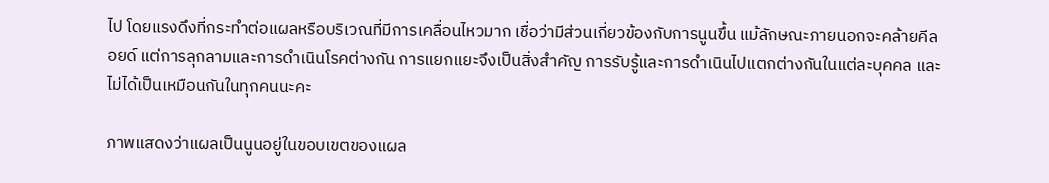ไป โดยแรงดึงที่กระทำต่อแผลหรือบริเวณที่มีการเคลื่อนไหวมาก เชื่อว่ามีส่วนเกี่ยวข้องกับการนูนขึ้น แม้ลักษณะภายนอกจะคล้ายคีลอยด์ แต่การลุกลามและการดำเนินโรคต่างกัน การแยกแยะจึงเป็นสิ่งสำคัญ การรับรู้และการดำเนินไปแตกต่างกันในแต่ละบุคคล และไม่ได้เป็นเหมือนกันในทุกคนนะคะ

ภาพแสดงว่าแผลเป็นนูนอยู่ในขอบเขตของแผล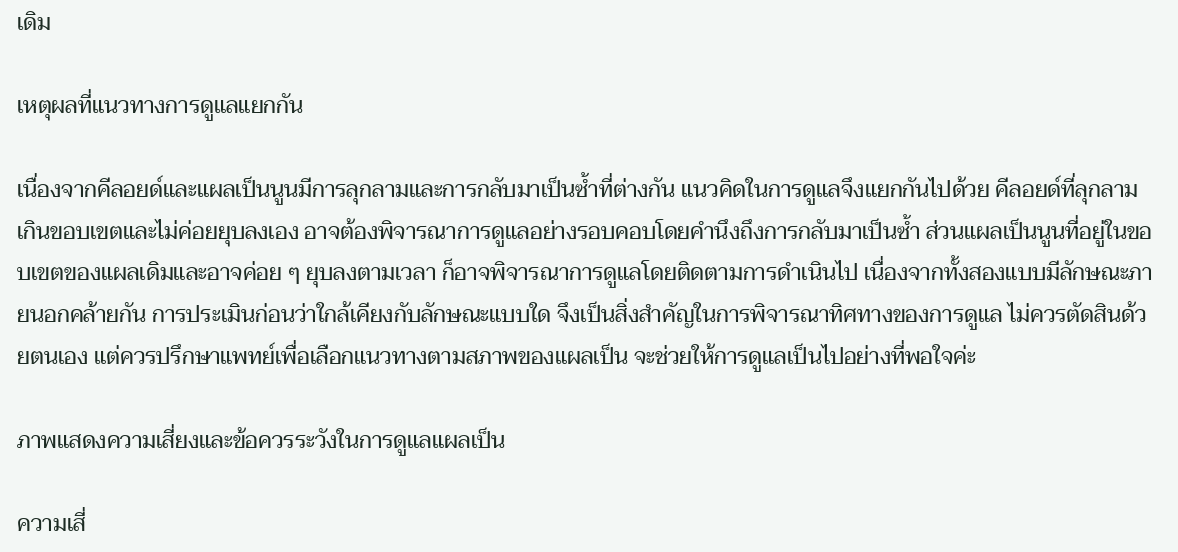เดิม

เหตุผลที่แนวทางการดูแลแยกกัน

เนื่องจากคีลอยด์และแผลเป็นนูนมีการลุกลามและการกลับมาเป็นซ้ำที่ต่างกัน แนวคิดในการดูแลจึงแยกกันไปด้วย คีลอยด์ที่ลุกลามเกินขอบเขตและไม่ค่อยยุบลงเอง อาจต้องพิจารณาการดูแลอย่างรอบคอบโดยคำนึงถึงการกลับมาเป็นซ้ำ ส่วนแผลเป็นนูนที่อยู่ในขอบเขตของแผลเดิมและอาจค่อย ๆ ยุบลงตามเวลา ก็อาจพิจารณาการดูแลโดยติดตามการดำเนินไป เนื่องจากทั้งสองแบบมีลักษณะภายนอกคล้ายกัน การประเมินก่อนว่าใกล้เคียงกับลักษณะแบบใด จึงเป็นสิ่งสำคัญในการพิจารณาทิศทางของการดูแล ไม่ควรตัดสินด้วยตนเอง แต่ควรปรึกษาแพทย์เพื่อเลือกแนวทางตามสภาพของแผลเป็น จะช่วยให้การดูแลเป็นไปอย่างที่พอใจค่ะ

ภาพแสดงความเสี่ยงและข้อควรระวังในการดูแลแผลเป็น

ความเสี่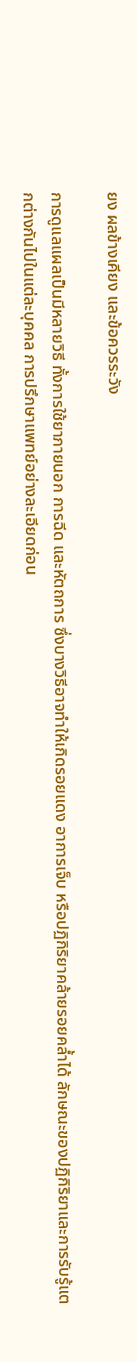ยง ผลข้างเคียง และข้อควรระวัง

การดูแลแผลเป็นมีหลายวิธี ทั้งการใช้ยาภายนอก การฉีด และหัตถการ ซึ่งบางวิธีอาจทำให้เกิดรอยแดง อาการเจ็บ หรือปฏิกิริยาคล้ายรอยคล้ำได้ ลักษณะของปฏิกิริยาและการรับรู้แตกต่างกันไปในแต่ละบุคคล การปรึกษาแพทย์อย่างละเอียดก่อน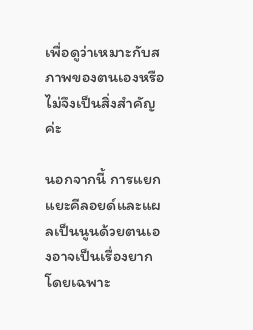เพื่อดูว่าเหมาะกับสภาพของตนเองหรือไม่จึงเป็นสิ่งสำคัญค่ะ

นอกจากนี้ การแยกแยะคีลอยด์และแผลเป็นนูนด้วยตนเองอาจเป็นเรื่องยาก โดยเฉพาะ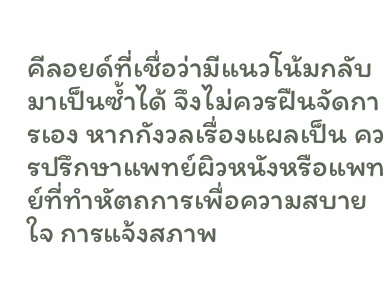คีลอยด์ที่เชื่อว่ามีแนวโน้มกลับมาเป็นซ้ำได้ จึงไม่ควรฝืนจัดการเอง หากกังวลเรื่องแผลเป็น ควรปรึกษาแพทย์ผิวหนังหรือแพทย์ที่ทำหัตถการเพื่อความสบายใจ การแจ้งสภาพ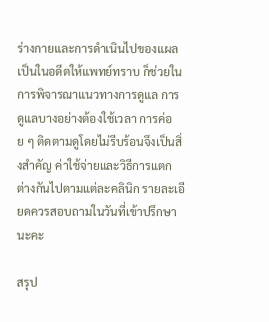ร่างกายและการดำเนินไปของแผลเป็นในอดีตให้แพทย์ทราบ ก็ช่วยในการพิจารณาแนวทางการดูแล การดูแลบางอย่างต้องใช้เวลา การค่อย ๆ ติดตามดูโดยไม่รีบร้อนจึงเป็นสิ่งสำคัญ ค่าใช้จ่ายและวิธีการแตกต่างกันไปตามแต่ละคลินิก รายละเอียดควรสอบถามในวันที่เข้าปรึกษานะคะ

สรุป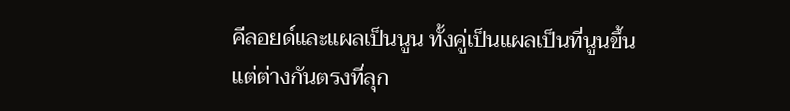คีลอยด์และแผลเป็นนูน ทั้งคู่เป็นแผลเป็นที่นูนขึ้น แต่ต่างกันตรงที่ลุก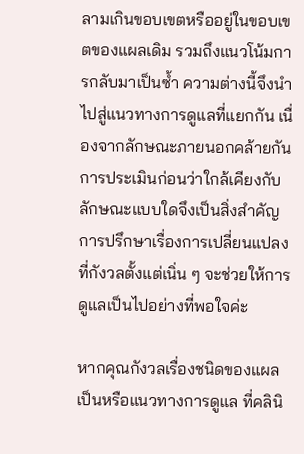ลามเกินขอบเขตหรืออยู่ในขอบเขตของแผลเดิม รวมถึงแนวโน้มการกลับมาเป็นซ้ำ ความต่างนี้จึงนำไปสู่แนวทางการดูแลที่แยกกัน เนื่องจากลักษณะภายนอกคล้ายกัน การประเมินก่อนว่าใกล้เคียงกับลักษณะแบบใดจึงเป็นสิ่งสำคัญ การปรึกษาเรื่องการเปลี่ยนแปลงที่กังวลตั้งแต่เนิ่น ๆ จะช่วยให้การดูแลเป็นไปอย่างที่พอใจค่ะ

หากคุณกังวลเรื่องชนิดของแผลเป็นหรือแนวทางการดูแล ที่คลินิ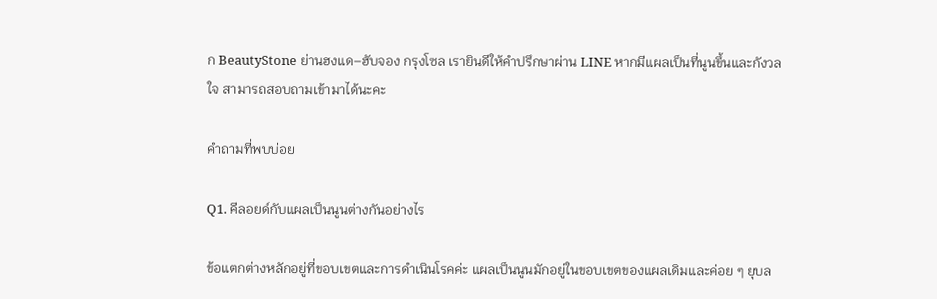ก BeautyStone ย่านฮงแด–ฮับจอง กรุงโซล เรายินดีให้คำปรึกษาผ่าน LINE หากมีแผลเป็นที่นูนขึ้นและกังวลใจ สามารถสอบถามเข้ามาได้นะคะ

คำถามที่พบบ่อย

Q1. คีลอยด์กับแผลเป็นนูนต่างกันอย่างไร

ข้อแตกต่างหลักอยู่ที่ขอบเขตและการดำเนินโรคค่ะ แผลเป็นนูนมักอยู่ในขอบเขตของแผลเดิมและค่อย ๆ ยุบล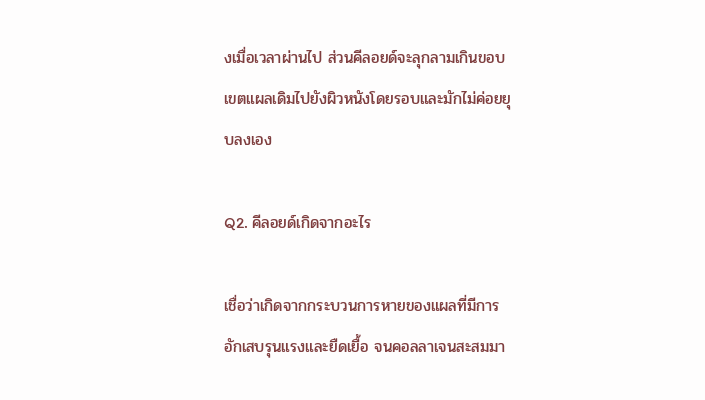งเมื่อเวลาผ่านไป ส่วนคีลอยด์จะลุกลามเกินขอบเขตแผลเดิมไปยังผิวหนังโดยรอบและมักไม่ค่อยยุบลงเอง

Q2. คีลอยด์เกิดจากอะไร

เชื่อว่าเกิดจากกระบวนการหายของแผลที่มีการอักเสบรุนแรงและยืดเยื้อ จนคอลลาเจนสะสมมา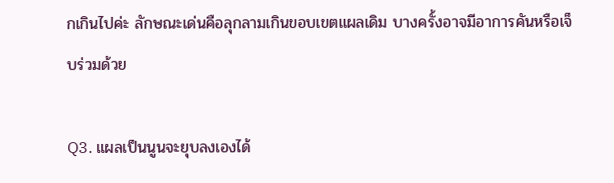กเกินไปค่ะ ลักษณะเด่นคือลุกลามเกินขอบเขตแผลเดิม บางครั้งอาจมีอาการคันหรือเจ็บร่วมด้วย

Q3. แผลเป็นนูนจะยุบลงเองได้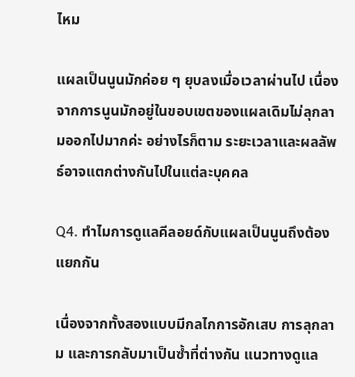ไหม

แผลเป็นนูนมักค่อย ๆ ยุบลงเมื่อเวลาผ่านไป เนื่องจากการนูนมักอยู่ในขอบเขตของแผลเดิมไม่ลุกลามออกไปมากค่ะ อย่างไรก็ตาม ระยะเวลาและผลลัพธ์อาจแตกต่างกันไปในแต่ละบุคคล

Q4. ทำไมการดูแลคีลอยด์กับแผลเป็นนูนถึงต้องแยกกัน

เนื่องจากทั้งสองแบบมีกลไกการอักเสบ การลุกลาม และการกลับมาเป็นซ้ำที่ต่างกัน แนวทางดูแล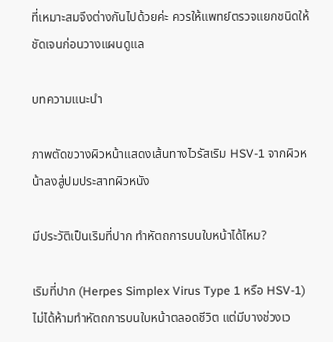ที่เหมาะสมจึงต่างกันไปด้วยค่ะ ควรให้แพทย์ตรวจแยกชนิดให้ชัดเจนก่อนวางแผนดูแล

บทความแนะนำ

ภาพตัดขวางผิวหน้าแสดงเส้นทางไวรัสเริม HSV-1 จากผิวหน้าลงสู่ปมประสาทผิวหนัง

มีประวัติเป็นเริมที่ปาก ทำหัตถการบนใบหน้าได้ไหม?

เริมที่ปาก (Herpes Simplex Virus Type 1 หรือ HSV-1) ไม่ได้ห้ามทำหัตถการบนใบหน้าตลอดชีวิต แต่มีบางช่วงเว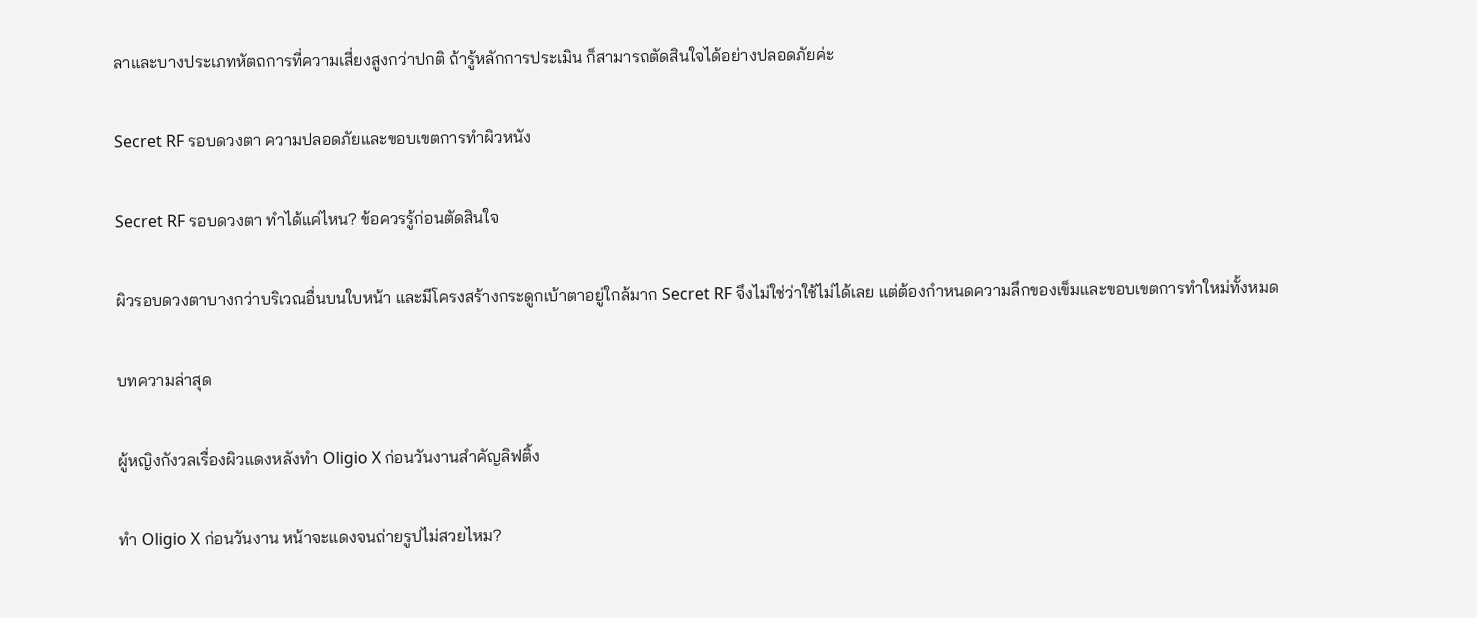ลาและบางประเภทหัตถการที่ความเสี่ยงสูงกว่าปกติ ถ้ารู้หลักการประเมิน ก็สามารถตัดสินใจได้อย่างปลอดภัยค่ะ

Secret RF รอบดวงตา ความปลอดภัยและขอบเขตการทำผิวหนัง

Secret RF รอบดวงตา ทำได้แค่ไหน? ข้อควรรู้ก่อนตัดสินใจ

ผิวรอบดวงตาบางกว่าบริเวณอื่นบนใบหน้า และมีโครงสร้างกระดูกเบ้าตาอยู่ใกล้มาก Secret RF จึงไม่ใช่ว่าใช้ไม่ได้เลย แต่ต้องกำหนดความลึกของเข็มและขอบเขตการทำใหม่ทั้งหมด

บทความล่าสุด

ผู้หญิงกังวลเรื่องผิวแดงหลังทำ Oligio X ก่อนวันงานสำคัญลิฟติ้ง

ทำ Oligio X ก่อนวันงาน หน้าจะแดงจนถ่ายรูปไม่สวยไหม?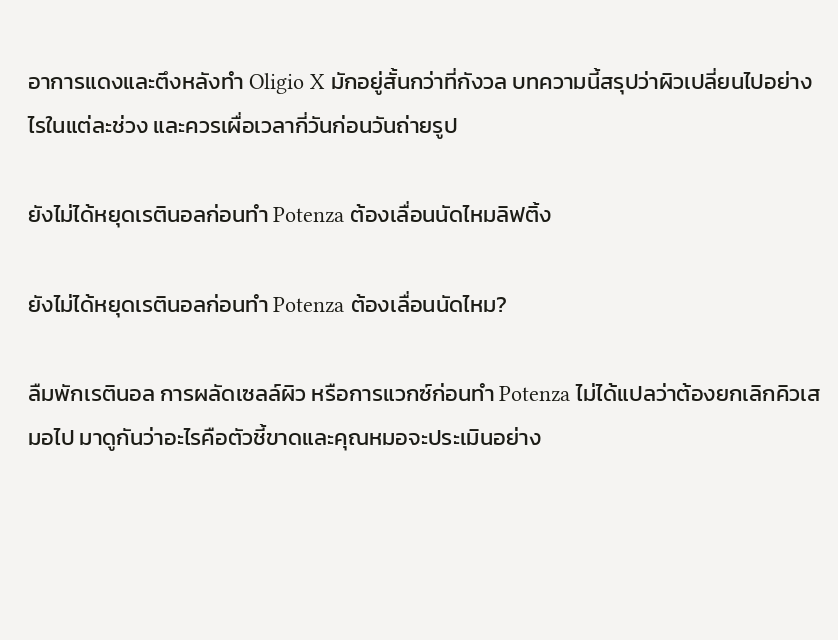อาการแดงและตึงหลังทำ Oligio X มักอยู่สั้นกว่าที่กังวล บทความนี้สรุปว่าผิวเปลี่ยนไปอย่างไรในแต่ละช่วง และควรเผื่อเวลากี่วันก่อนวันถ่ายรูป

ยังไม่ได้หยุดเรตินอลก่อนทำ Potenza ต้องเลื่อนนัดไหมลิฟติ้ง

ยังไม่ได้หยุดเรตินอลก่อนทำ Potenza ต้องเลื่อนนัดไหม?

ลืมพักเรตินอล การผลัดเซลล์ผิว หรือการแวกซ์ก่อนทำ Potenza ไม่ได้แปลว่าต้องยกเลิกคิวเสมอไป มาดูกันว่าอะไรคือตัวชี้ขาดและคุณหมอจะประเมินอย่าง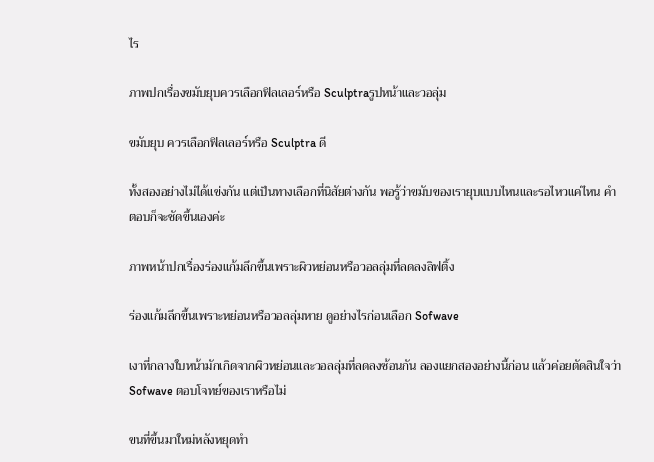ไร

ภาพปกเรื่องขมับยุบควรเลือกฟิลเลอร์หรือ Sculptraรูปหน้าและวอลุ่ม

ขมับยุบ ควรเลือกฟิลเลอร์หรือ Sculptra ดี

ทั้งสองอย่างไม่ได้แข่งกัน แต่เป็นทางเลือกที่นิสัยต่างกัน พอรู้ว่าขมับของเรายุบแบบไหนและรอไหวแค่ไหน คำตอบก็จะชัดขึ้นเองค่ะ

ภาพหน้าปกเรื่องร่องแก้มลึกขึ้นเพราะผิวหย่อนหรือวอลลุ่มที่ลดลงลิฟติ้ง

ร่องแก้มลึกขึ้นเพราะหย่อนหรือวอลลุ่มหาย ดูอย่างไรก่อนเลือก Sofwave

เงาที่กลางใบหน้ามักเกิดจากผิวหย่อนและวอลลุ่มที่ลดลงซ้อนกัน ลองแยกสองอย่างนี้ก่อน แล้วค่อยตัดสินใจว่า Sofwave ตอบโจทย์ของเราหรือไม่

ขนที่ขึ้นมาใหม่หลังหยุดทำ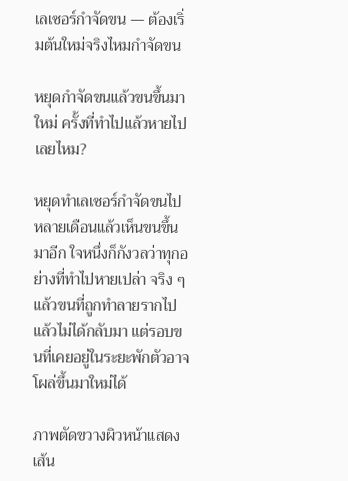เลเซอร์กำจัดขน — ต้องเริ่มต้นใหม่จริงไหมกำจัดขน

หยุดกำจัดขนแล้วขนขึ้นมาใหม่ ครั้งที่ทำไปแล้วหายไปเลยไหม?

หยุดทำเลเซอร์กำจัดขนไปหลายเดือนแล้วเห็นขนขึ้นมาอีก ใจหนึ่งก็กังวลว่าทุกอย่างที่ทำไปหายเปล่า จริง ๆ แล้วขนที่ถูกทำลายรากไปแล้วไม่ได้กลับมา แต่รอบขนที่เคยอยู่ในระยะพักตัวอาจโผล่ขึ้นมาใหม่ได้

ภาพตัดขวางผิวหน้าแสดงเส้น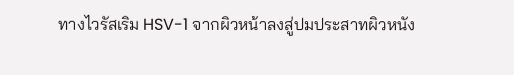ทางไวรัสเริม HSV-1 จากผิวหน้าลงสู่ปมประสาทผิวหนัง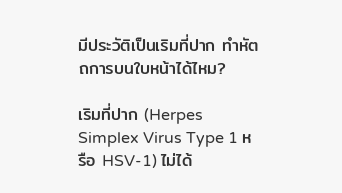มีประวัติเป็นเริมที่ปาก ทำหัตถการบนใบหน้าได้ไหม?

เริมที่ปาก (Herpes Simplex Virus Type 1 หรือ HSV-1) ไม่ได้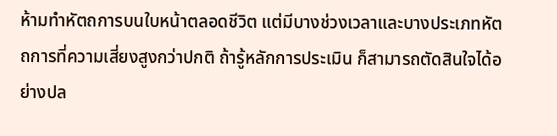ห้ามทำหัตถการบนใบหน้าตลอดชีวิต แต่มีบางช่วงเวลาและบางประเภทหัตถการที่ความเสี่ยงสูงกว่าปกติ ถ้ารู้หลักการประเมิน ก็สามารถตัดสินใจได้อย่างปล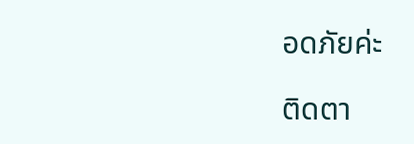อดภัยค่ะ

ติดตา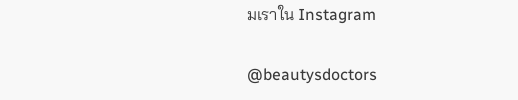มเราใน Instagram

@beautysdoctors